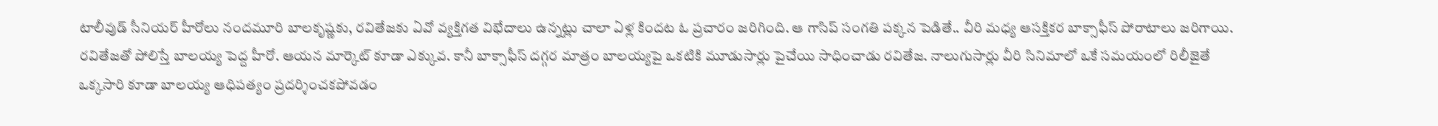టాలీవుడ్ సీనియర్ హీరోలు నందమూరి బాలకృష్ణకు, రవితేజకు ఏవో వ్యక్తిగత విభేదాలు ఉన్నట్లు చాలా ఏళ్ల కిందట ఓ ప్రచారం జరిగింది. ఆ గాసిప్ సంగతి పక్కన పెడితే.. వీరి మధ్య ఆసక్తికర బాక్సాఫీస్ పోరాటాలు జరిగాయి. రవితేజతో పోలిస్తే బాలయ్య పెద్ద హీరో. ఆయన మార్కెట్ కూడా ఎక్కువ. కానీ బాక్సాఫీస్ దగ్గర మాత్రం బాలయ్యపై ఒకటికి మూడుసార్లు పైచేయి సాధించాడు రవితేజ. నాలుగుసార్లు వీరి సినిమాలో ఒకే సమయంలో రిలీజైతే ఒక్కసారి కూడా బాలయ్య ఆధిపత్యం ప్రదర్శించకపోవడం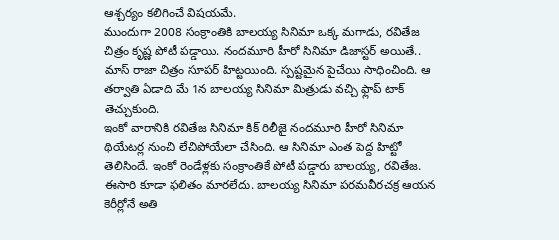ఆశ్చర్యం కలిగించే విషయమే.
ముందుగా 2008 సంక్రాంతికి బాలయ్య సినిమా ఒక్క మగాడు, రవితేజ చిత్రం కృష్ణ పోటీ పడ్డాయి. నందమూరి హీరో సినిమా డిజాస్టర్ అయితే.. మాస్ రాజా చిత్రం సూపర్ హిట్టయింది. స్పష్టమైన పైచేయి సాధించింది. ఆ తర్వాతి ఏడాది మే 1న బాలయ్య సినిమా మిత్రుడు వచ్చి ఫ్లాప్ టాక్ తెచ్చుకుంది.
ఇంకో వారానికి రవితేజ సినిమా కిక్ రిలీజై నందమూరి హీరో సినిమా థియేటర్ల నుంచి లేచిపోయేలా చేసింది. ఆ సినిమా ఎంత పెద్ద హిట్టో తెలిసిందే. ఇంకో రెండేళ్లకు సంక్రాంతికే పోటీ పడ్డారు బాలయ్య, రవితేజ. ఈసారి కూడా ఫలితం మారలేదు. బాలయ్య సినిమా పరమవీరచక్ర ఆయన కెరీర్లోనే అతి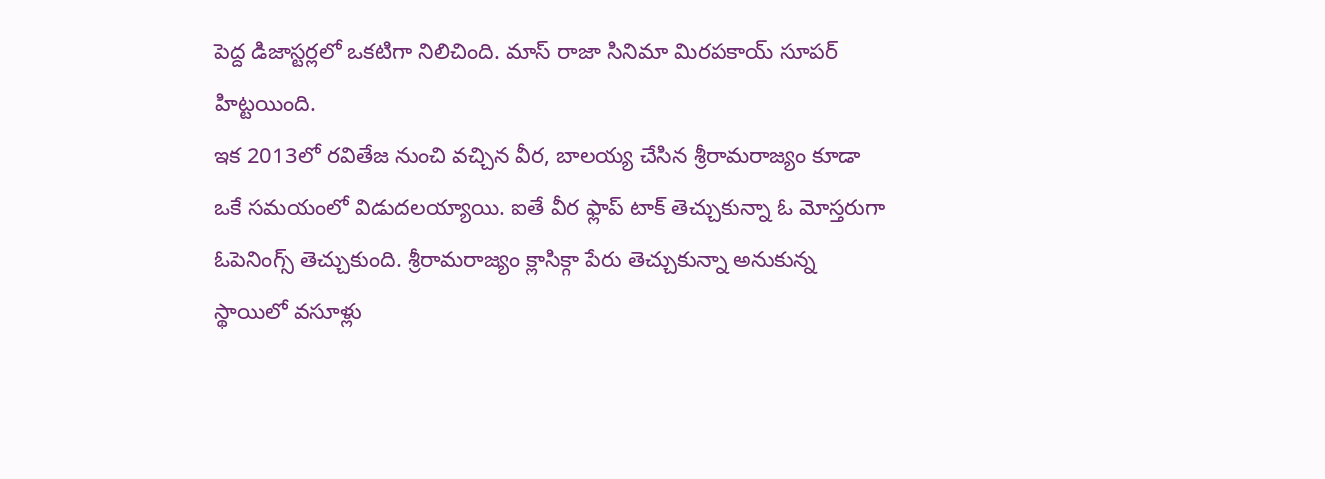పెద్ద డిజాస్టర్లలో ఒకటిగా నిలిచింది. మాస్ రాజా సినిమా మిరపకాయ్ సూపర్ హిట్టయింది.
ఇక 2013లో రవితేజ నుంచి వచ్చిన వీర, బాలయ్య చేసిన శ్రీరామరాజ్యం కూడా ఒకే సమయంలో విడుదలయ్యాయి. ఐతే వీర ఫ్లాప్ టాక్ తెచ్చుకున్నా ఓ మోస్తరుగా ఓపెనింగ్స్ తెచ్చుకుంది. శ్రీరామరాజ్యం క్లాసిక్గా పేరు తెచ్చుకున్నా అనుకున్న స్థాయిలో వసూళ్లు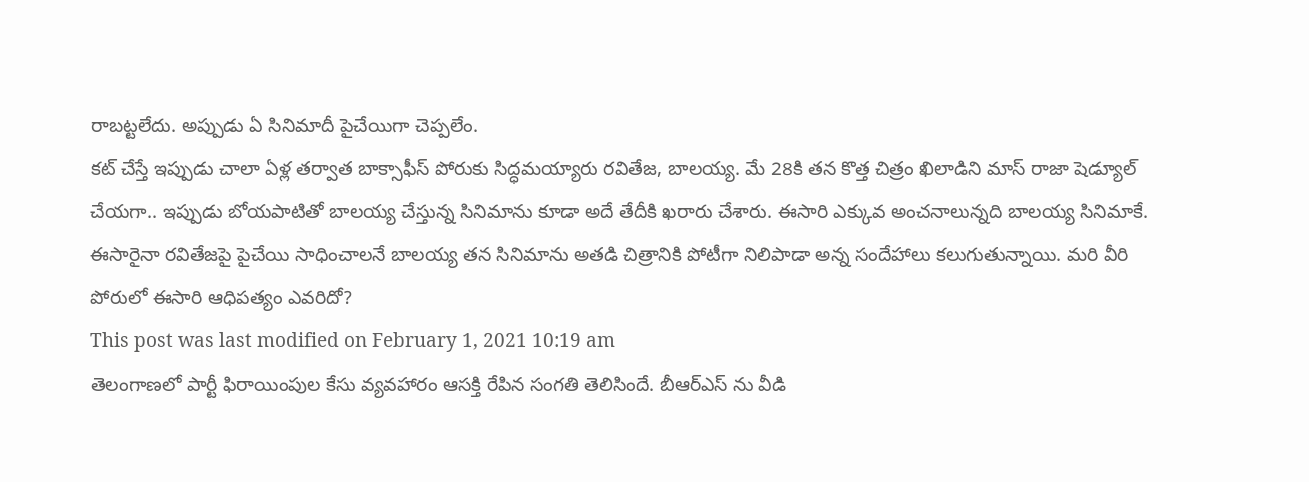రాబట్టలేదు. అప్పుడు ఏ సినిమాదీ పైచేయిగా చెప్పలేం.
కట్ చేస్తే ఇప్పుడు చాలా ఏళ్ల తర్వాత బాక్సాఫీస్ పోరుకు సిద్ధమయ్యారు రవితేజ, బాలయ్య. మే 28కి తన కొత్త చిత్రం ఖిలాడిని మాస్ రాజా షెడ్యూల్ చేయగా.. ఇప్పుడు బోయపాటితో బాలయ్య చేస్తున్న సినిమాను కూడా అదే తేదీకి ఖరారు చేశారు. ఈసారి ఎక్కువ అంచనాలున్నది బాలయ్య సినిమాకే. ఈసారైనా రవితేజపై పైచేయి సాధించాలనే బాలయ్య తన సినిమాను అతడి చిత్రానికి పోటీగా నిలిపాడా అన్న సందేహాలు కలుగుతున్నాయి. మరి వీరి పోరులో ఈసారి ఆధిపత్యం ఎవరిదో?
This post was last modified on February 1, 2021 10:19 am
తెలంగాణలో పార్టీ ఫిరాయింపుల కేసు వ్యవహారం ఆసక్తి రేపిన సంగతి తెలిసిందే. బీఆర్ఎస్ ను వీడి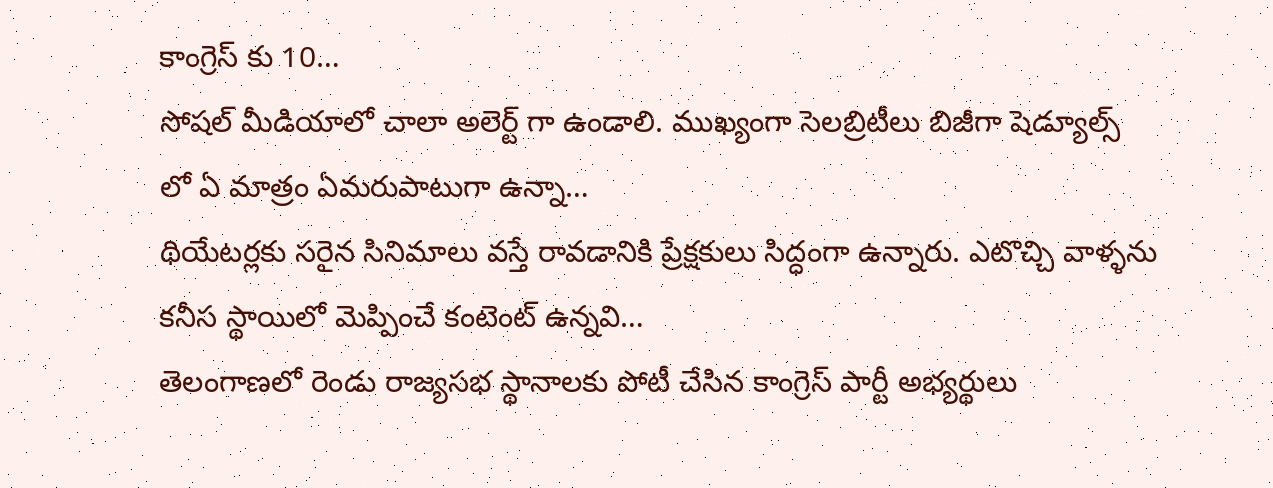కాంగ్రెస్ కు 10…
సోషల్ మీడియాలో చాలా అలెర్ట్ గా ఉండాలి. ముఖ్యంగా సెలబ్రిటీలు బిజీగా షెడ్యూల్స్ లో ఏ మాత్రం ఏమరుపాటుగా ఉన్నా…
థియేటర్లకు సరైన సినిమాలు వస్తే రావడానికి ప్రేక్షకులు సిద్ధంగా ఉన్నారు. ఎటొచ్చి వాళ్ళను కనీస స్థాయిలో మెప్పించే కంటెంట్ ఉన్నవి…
తెలంగాణలో రెండు రాజ్యసభ స్థానాలకు పోటీ చేసిన కాంగ్రెస్ పార్టీ అభ్యర్థులు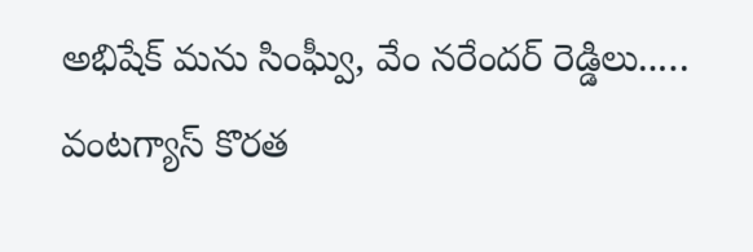అభిషేక్ మను సింఘ్వీ, వేం నరేందర్ రెడ్డిలు..…
వంటగ్యాస్ కొరత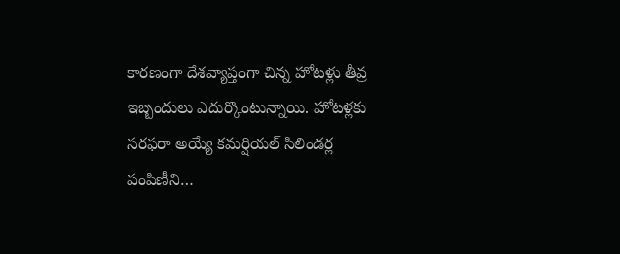కారణంగా దేశవ్యాప్తంగా చిన్న హోటళ్లు తీవ్ర ఇబ్బందులు ఎదుర్కొంటున్నాయి. హోటళ్లకు సరఫరా అయ్యే కమర్షియల్ సిలిండర్ల పంపిణీని…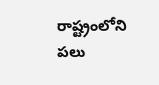రాష్ట్రంలోని పలు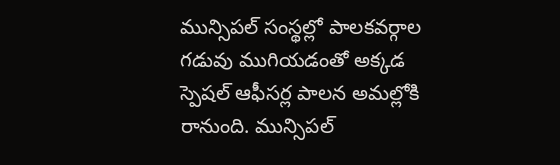మున్సిపల్ సంస్థల్లో పాలకవర్గాల గడువు ముగియడంతో అక్కడ స్పెషల్ ఆఫీసర్ల పాలన అమల్లోకి రానుంది. మున్సిపల్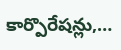కార్పొరేషన్లు,…